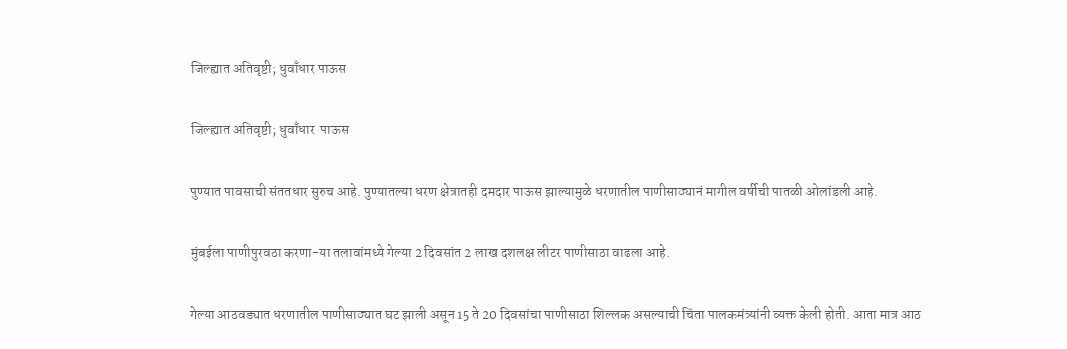जिल्ह्यात अतिवृष्टी; धुवाँधार पाऊस

जिल्ह्यात अतिवृष्टी; धुवाँधार  पाऊस

पुण्यात पावसाची संततधार सुरुच आहे. पुण्यातल्या धरण क्षेत्रातही दमदार पाऊस झाल्यामुळे धरणातील पाणीसाठ्यानं मागील वर्षीची पातळी ओलांडली आहे.

मुंबईला पाणीपुरवठा करणा-या तलावांमध्ये गेल्या 2 दिवसांत 2 लाख दशलक्ष लीटर पाणीसाठा वाढला आहे.

गेल्या आठवड्यात धरणातील पाणीसाठ्यात घट झाली असून 15 ते 20 दिवसांचा पाणीसाठा शिल्लक असल्याची चिंता पालकमंत्र्यांनी व्यक्त केली होती. आता मात्र आठ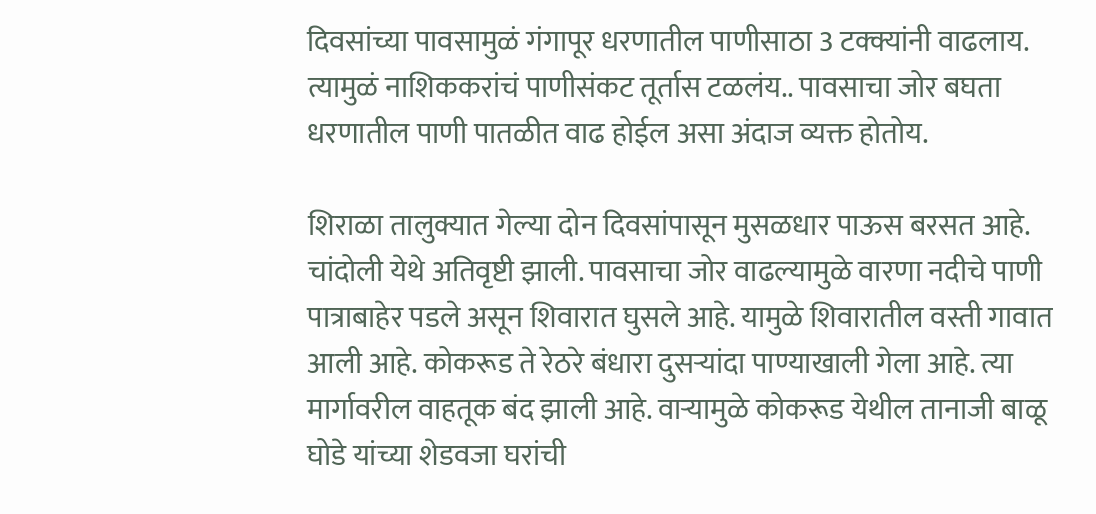दिवसांच्या पावसामुळं गंगापूर धरणातील पाणीसाठा 3 टक्क्यांनी वाढलाय. त्यामुळं नाशिककरांचं पाणीसंकट तूर्तास टळलंय.. पावसाचा जोर बघता धरणातील पाणी पातळीत वाढ होईल असा अंदाज व्यक्त होतोय.

शिराळा तालुक्यात गेल्या दोन दिवसांपासून मुसळधार पाऊस बरसत आहे. चांदोली येथे अतिवृष्टी झाली. पावसाचा जोर वाढल्यामुळे वारणा नदीचे पाणी पात्राबाहेर पडले असून शिवारात घुसले आहे. यामुळे शिवारातील वस्ती गावात आली आहे. कोकरूड ते रेठरे बंधारा दुसर्‍यांदा पाण्याखाली गेला आहे. त्या मार्गावरील वाहतूक बंद झाली आहे. वार्‍यामुळे कोकरूड येथील तानाजी बाळू घोडे यांच्या शेडवजा घरांची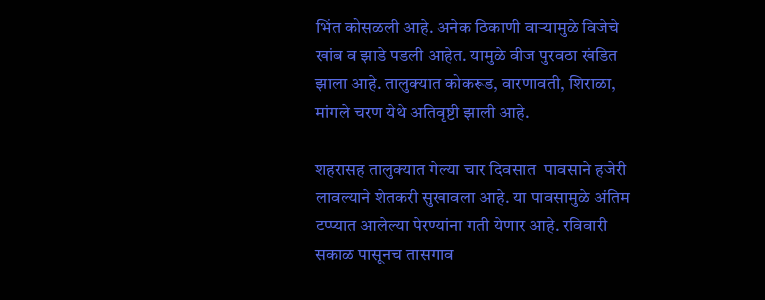भिंत कोसळली आहे. अनेक ठिकाणी वार्‍यामुळे विजेचे खांब व झाडे पडली आहेत. यामुळे वीज पुरवठा खंडित झाला आहे. तालुक्यात कोकरूड, वारणावती, शिराळा, मांगले चरण येथे अतिवृष्टी झाली आहे.

शहरासह तालुक्यात गेल्या चार दिवसात  पावसाने हजेरी लावल्याने शेतकरी सुखावला आहे. या पावसामुळे अंतिम टप्प्यात आलेल्या पेरण्यांना गती येणार आहे. रविवारी सकाळ पासूनच तासगाव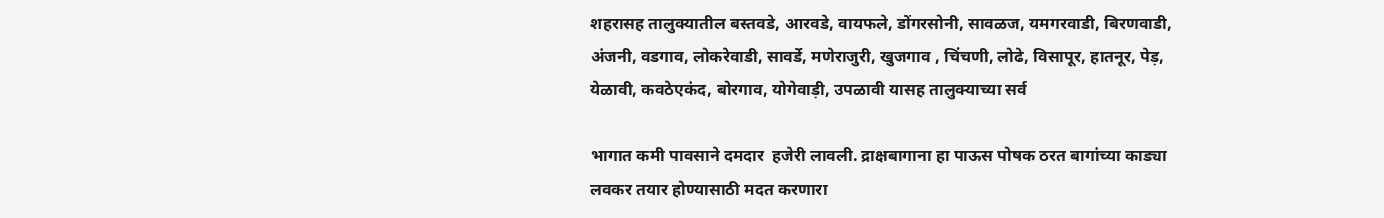शहरासह तालुक्यातील बस्तवडे, आरवडे, वायफले, डोंगरसोनी, सावळज, यमगरवाडी, बिरणवाडी, अंजनी, वडगाव, लोकरेवाडी, सावर्डे, मणेराजुरी, खुजगाव , चिंचणी, लोढे, विसापूर, हातनूर, पेड़, येळावी, कवठेएकंद, बोरगाव, योगेवाड़ी, उपळावी यासह तालुक्याच्या सर्व

भागात कमी पावसाने दमदार  हजेरी लावली. द्राक्षबागाना हा पाऊस पोषक ठरत बागांच्या काड्या लवकर तयार होण्यासाठी मदत करणारा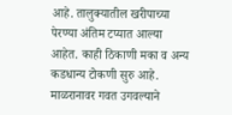आहे. तालुक्यातील खरीपाच्या पेरण्या अंतिम टप्यात आल्या आहेत. काही ठिकाणी मका व अन्य कडधान्य टोकणी सुरु आहे. माळरानावर गवत उगवल्याने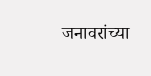जनावरांच्या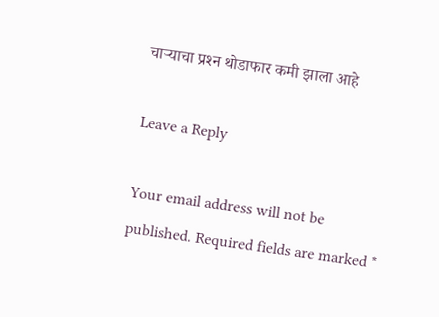चार्‍याचा प्रश्‍न थोडाफार कमी झाला आहे

Leave a Reply

Your email address will not be published. Required fields are marked *